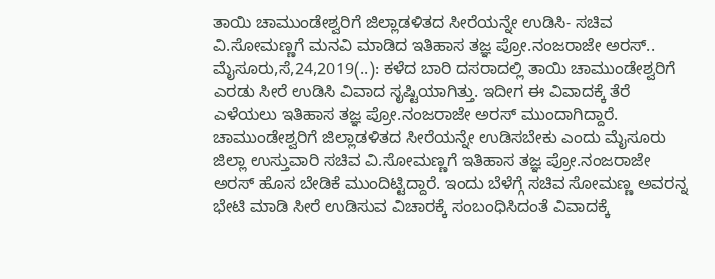ತಾಯಿ ಚಾಮುಂಡೇಶ್ವರಿಗೆ ಜಿಲ್ಲಾಡಳಿತದ ಸೀರೆಯನ್ನೇ ಉಡಿಸಿ- ಸಚಿವ ವಿ.ಸೋಮಣ್ಣಗೆ ಮನವಿ ಮಾಡಿದ ಇತಿಹಾಸ ತಜ್ಞ ಪ್ರೋ.ನಂಜರಾಜೇ ಅರಸ್.. ಮೈಸೂರು,ಸೆ,24,2019(..): ಕಳೆದ ಬಾರಿ ದಸರಾದಲ್ಲಿ ತಾಯಿ ಚಾಮುಂಡೇಶ್ವರಿಗೆ ಎರಡು ಸೀರೆ ಉಡಿಸಿ ವಿವಾದ ಸೃಷ್ಟಿಯಾಗಿತ್ತು. ಇದೀಗ ಈ ವಿವಾದಕ್ಕೆ ತೆರೆ ಎಳೆಯಲು ಇತಿಹಾಸ ತಜ್ಞ ಪ್ರೋ.ನಂಜರಾಜೇ ಅರಸ್ ಮುಂದಾಗಿದ್ದಾರೆ. ಚಾಮುಂಡೇಶ್ವರಿಗೆ ಜಿಲ್ಲಾಡಳಿತದ ಸೀರೆಯನ್ನೇ ಉಡಿಸಬೇಕು ಎಂದು ಮೈಸೂರು ಜಿಲ್ಲಾ ಉಸ್ತುವಾರಿ ಸಚಿವ ವಿ.ಸೋಮಣ್ಣಗೆ ಇತಿಹಾಸ ತಜ್ಞ ಪ್ರೋ.ನಂಜರಾಜೇ ಅರಸ್ ಹೊಸ ಬೇಡಿಕೆ‌ ಮುಂದಿಟ್ಟಿದ್ದಾರೆ. ಇಂದು ಬೆಳೆಗ್ಗೆ ಸಚಿವ ಸೋಮಣ್ಣ ಅವರನ್ನ ಭೇಟಿ ಮಾಡಿ ಸೀರೆ ಉಡಿಸುವ ವಿಚಾರಕ್ಕೆ ಸಂಬಂಧಿಸಿದಂತೆ ವಿವಾದಕ್ಕೆ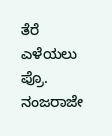ತೆರೆ ಎಳೆಯಲು ಪ್ರೊ. ನಂಜರಾಜೇ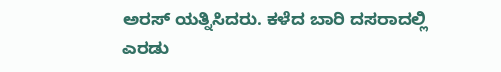ಅರಸ್ ಯತ್ನಿಸಿದರು. ಕಳೆದ ಬಾರಿ ದಸರಾದಲ್ಲಿ ಎರಡು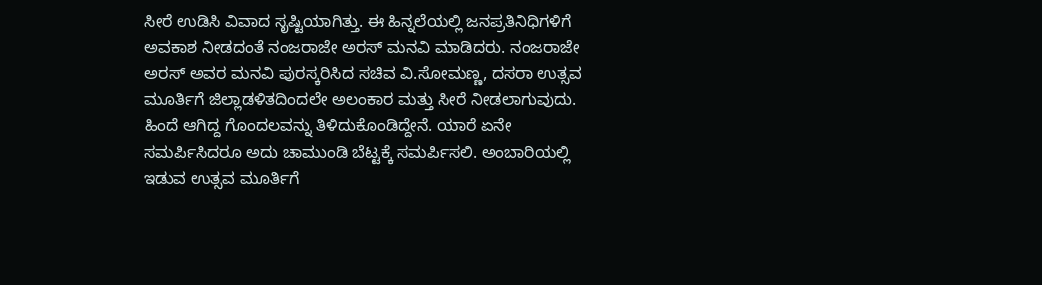ಸೀರೆ ಉಡಿಸಿ ವಿವಾದ ಸೃಷ್ಟಿಯಾಗಿತ್ತು. ಈ ಹಿನ್ನಲೆಯಲ್ಲಿ ಜನಪ್ರತಿನಿಧಿಗಳಿಗೆ ಅವಕಾಶ ನೀಡದಂತೆ ನಂಜರಾಜೇ ಅರಸ್ ಮನವಿ ಮಾಡಿದರು. ನಂಜರಾಜೇ ಅರಸ್ ಅವರ ಮನವಿ ಪುರಸ್ಕರಿಸಿದ ಸಚಿವ ವಿ.ಸೋಮಣ್ಣ, ದಸರಾ ಉತ್ಸವ ಮೂರ್ತಿಗೆ ಜಿಲ್ಲಾಡಳಿತದಿಂದಲೇ ಅಲಂಕಾರ ಮತ್ತು ಸೀರೆ ನೀಡಲಾಗುವುದು. ಹಿಂದೆ ಆಗಿದ್ದ ಗೊಂದಲವನ್ನು ತಿಳಿದುಕೊಂಡಿದ್ದೇನೆ. ಯಾರೆ ಏನೇ ಸಮರ್ಪಿಸಿದರೂ ಅದು ಚಾಮುಂಡಿ ಬೆಟ್ಟಕ್ಕೆ ಸಮರ್ಪಿಸಲಿ. ಅಂಬಾರಿಯಲ್ಲಿ ಇಡುವ ಉತ್ಸವ ಮೂರ್ತಿಗೆ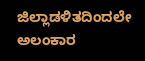ಜಿಲ್ಲಾಡಳಿತದಿಂದಲೇ ಅಲಂಕಾರ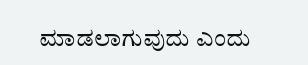ಮಾಡಲಾಗುವುದು ಎಂದು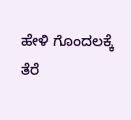ಹೇಳಿ ಗೊಂದಲಕ್ಕೆ ತೆರೆ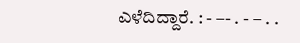ಎಳೆದಿದ್ದಾರೆ. : - –- . - – . .